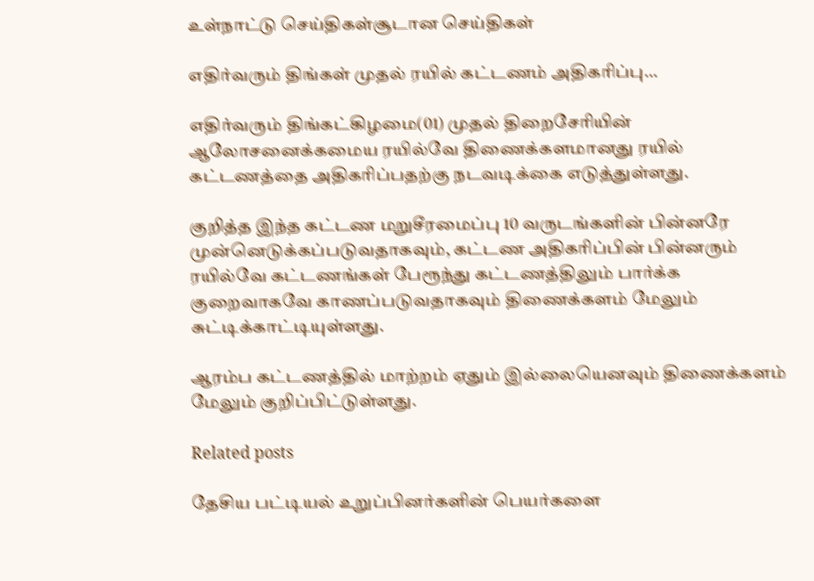உள்நாட்டு செய்திகள்சூடான செய்திகள்

எதிர்வரும் திங்கள் முதல் ரயில் கட்டணம் அதிகரிப்பு…

எதிர்வரும் திங்கட்கிழமை(01) முதல் திறைசேரியின் ஆலோசனைக்கமைய ரயில்வே திணைக்களமானது ரயில் கட்டணத்தை அதிகரிப்பதற்கு நடவடிக்கை எடுத்துள்ளது.

குறித்த இந்த கட்டண மறுசீரமைப்பு 10 வருடங்களின் பின்னரே முன்னெடுக்கப்படுவதாகவும், கட்டண அதிகரிப்பின் பின்னரும் ரயில்வே கட்டணங்கள் பேரூந்து கட்டணத்திலும் பார்க்க குறைவாகவே காணப்படுவதாகவும் திணைக்களம் மேலும் சுட்டிக்காட்டியுள்ளது.

ஆரம்ப கட்டணத்தில் மாற்றம் ஏதும் இல்லையெனவும் திணைக்களம் மேலும் குறிப்பிட்டுள்ளது.

Related posts

தேசிய பட்டியல் உறுப்பினர்களின் பெயர்களை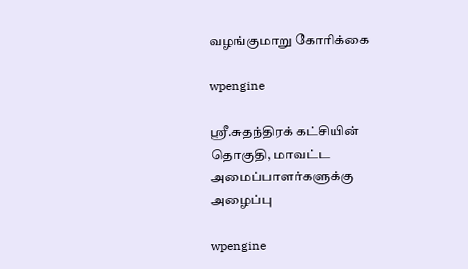வழங்குமாறு கோரிக்கை

wpengine

ஸ்ரீ.சுதந்திரக் கட்சியின் தொகுதி, மாவட்ட அமைப்பாளர்களுக்கு அழைப்பு

wpengine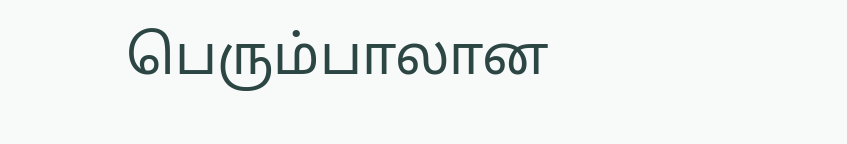பெரும்பாலான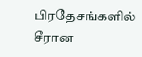பிரதேசங்களில் சீரான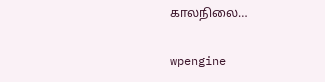காலநிலை…

wpengine